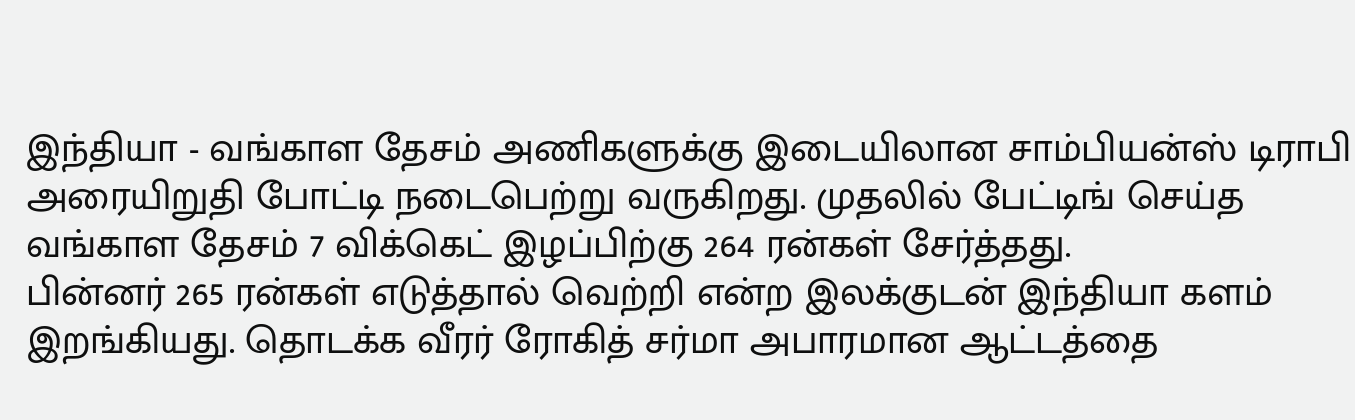இந்தியா - வங்காள தேசம் அணிகளுக்கு இடையிலான சாம்பியன்ஸ் டிராபி அரையிறுதி போட்டி நடைபெற்று வருகிறது. முதலில் பேட்டிங் செய்த வங்காள தேசம் 7 விக்கெட் இழப்பிற்கு 264 ரன்கள் சேர்த்தது.
பின்னர் 265 ரன்கள் எடுத்தால் வெற்றி என்ற இலக்குடன் இந்தியா களம் இறங்கியது. தொடக்க வீரர் ரோகித் சர்மா அபாரமான ஆட்டத்தை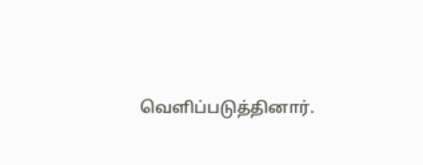வெளிப்படுத்தினார்.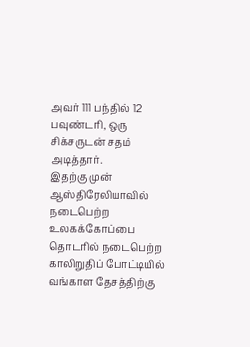அவர் 111 பந்தில் 12 பவுண்டரி, ஒரு சிக்சருடன் சதம் அடித்தார்.
இதற்கு முன் ஆஸ்திரேலியாவில் நடைபெற்ற உலகக்கோப்பை தொடரில் நடைபெற்ற காலிறுதிப் போட்டியில் வங்காள தேசத்திற்கு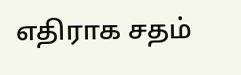எதிராக சதம்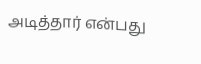அடித்தார் என்பது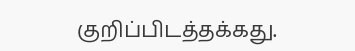குறிப்பிடத்தக்கது.